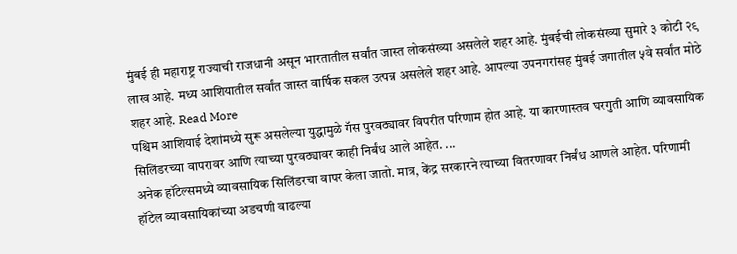मुंबई ही महाराष्ट्र राज्याची राजधानी असून भारतातील सर्वांत जास्त लोकसंख्या असलेले शहर आहे. मुंबईची लोकसंख्या सुमारे ३ कोटी २९ लाख आहे. मध्य आशियातील सर्वांत जास्त वार्षिक सकल उत्पन्न असलेले शहर आहे. आपल्या उपनगरांसह मुंबई जगातील ५वे सर्वांत मोठे शहर आहे. Read More
पश्चिम आशियाई देशांमध्ये सुरू असलेल्या युद्धामुळे गॅस पुरवठ्यावर विपरीत परिणाम होत आहे. या कारणास्तव घरगुती आणि व्यावसायिक सिलिंडरच्या वापरावर आणि त्याच्या पुरवठ्यावर काही निर्बंध आले आहेत. ...
अनेक हॉटेल्समध्ये व्यावसायिक सिलिंडरचा वापर केला जातो. मात्र, केंद्र सरकारने त्याच्या वितरणावर निर्बंध आणले आहेत. परिणामी हॉटेल व्यावसायिकांच्या अडचणी वाढल्या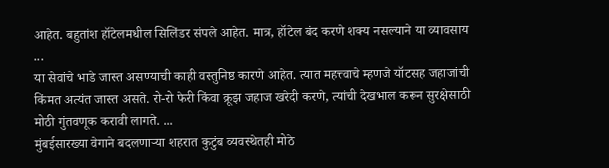आहेत. बहुतांश हॉटेलमधील सिलिंडर संपले आहेत. मात्र, हॉटेल बंद करणे शक्य नसल्याने या व्यावसाय ...
या सेवांचे भाडे जास्त असण्याची काही वस्तुनिष्ठ कारणे आहेत. त्यात महत्त्वाचे म्हणजे यॉटसह जहाजांची किंमत अत्यंत जास्त असते. रो-रो फेरी किंवा क्रूझ जहाज खरेदी करणे, त्यांची देखभाल करून सुरक्षेसाठी मोठी गुंतवणूक करावी लागते. ...
मुंबईसारख्या वेगाने बदलणाऱ्या शहरात कुटुंब व्यवस्थेतही मोठे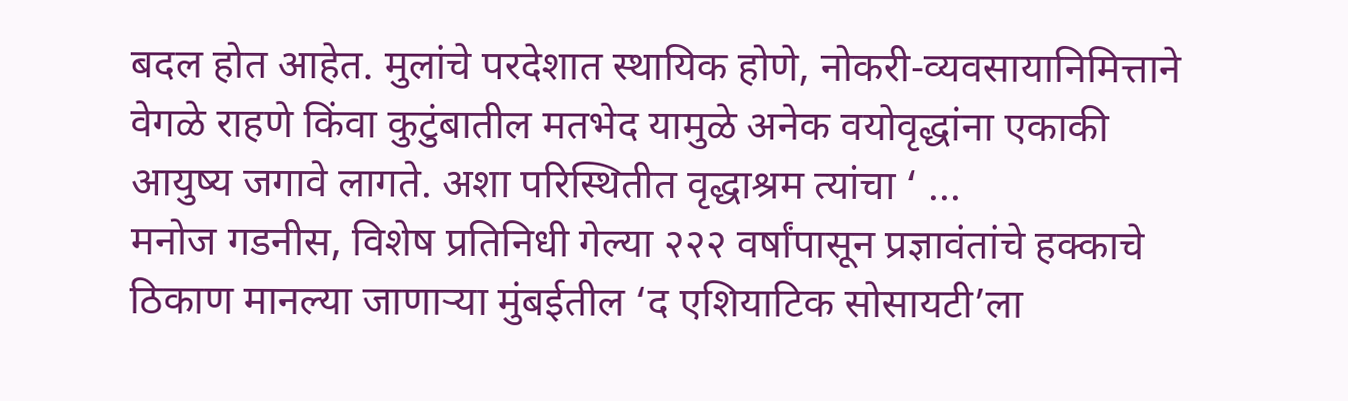बदल होत आहेत. मुलांचे परदेशात स्थायिक होणे, नोकरी-व्यवसायानिमित्ताने वेगळे राहणे किंवा कुटुंबातील मतभेद यामुळे अनेक वयोवृद्धांना एकाकी आयुष्य जगावे लागते. अशा परिस्थितीत वृद्धाश्रम त्यांचा ‘ ...
मनोज गडनीस, विशेष प्रतिनिधी गेल्या २२२ वर्षांपासून प्रज्ञावंतांचे हक्काचे ठिकाण मानल्या जाणाऱ्या मुंबईतील ‘द एशियाटिक सोसायटी’ला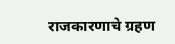राजकारणाचे ग्रहण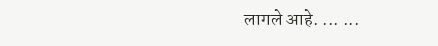लागले आहे. ... ...